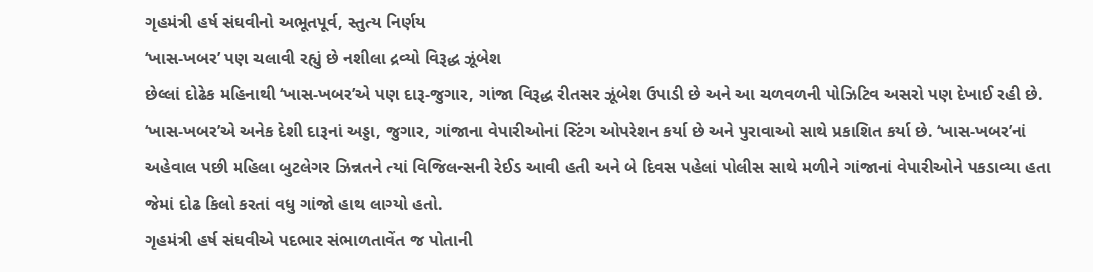ગૃહમંત્રી હર્ષ સંઘવીનો અભૂતપૂર્વ, સ્તુત્ય નિર્ણય
‘ખાસ-ખબર’ પણ ચલાવી રહ્યું છે નશીલા દ્રવ્યો વિરૂદ્ધ ઝૂંબેશ
છેલ્લાં દોઢેક મહિનાથી ‘ખાસ-ખબર’એ પણ દારૂ-જુગાર, ગાંજા વિરૂદ્ધ રીતસર ઝૂંબેશ ઉપાડી છે અને આ ચળવળની પોઝિટિવ અસરો પણ દેખાઈ રહી છે. ‘ખાસ-ખબર’એ અનેક દેશી દારૂનાં અડ્ડા, જુગાર, ગાંજાના વેપારીઓનાં સ્ટિંગ ઓપરેશન કર્યા છે અને પુરાવાઓ સાથે પ્રકાશિત કર્યા છે. ‘ખાસ-ખબર’નાં અહેવાલ પછી મહિલા બુટલેગર ઝિન્નતને ત્યાં વિજિલન્સની રેઈડ આવી હતી અને બે દિવસ પહેલાં પોલીસ સાથે મળીને ગાંજાનાં વેપારીઓને પકડાવ્યા હતા જેમાં દોઢ કિલો કરતાં વધુ ગાંજો હાથ લાગ્યો હતો.
ગૃહમંત્રી હર્ષ સંઘવીએ પદભાર સંભાળતાવેંત જ પોતાની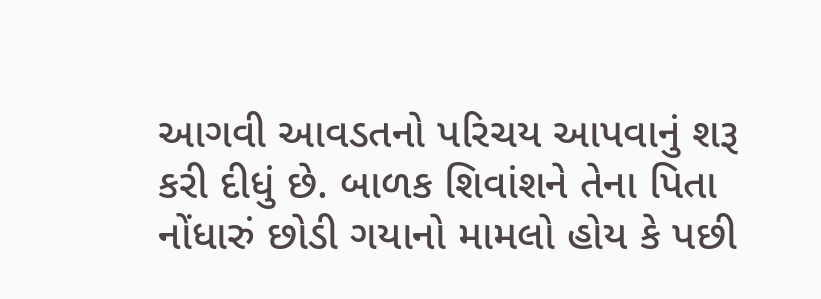આગવી આવડતનો પરિચય આપવાનું શરૂ કરી દીધું છે. બાળક શિવાંશને તેના પિતા નોંધારું છોડી ગયાનો મામલો હોય કે પછી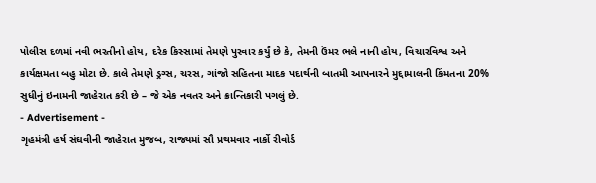પોલીસ દળમાં નવી ભરતીનો હોય, દરેક કિસ્સામાં તેમણે પુરવાર કર્યું છે કે, તેમની ઉંમર ભલે નાની હોય, વિચારવિશ્વ અને કાર્યક્ષમતા બહુ મોટા છે. કાલે તેમણે ડ્રગ્સ, ચરસ, ગાંજો સહિતના માદક પદાર્થની બાતમી આપનારને મુદ્દામાલની કિંમતના 20% સુધીનું ઇનામની જાહેરાત કરી છે – જે એક નવતર અને ક્રાન્તિકારી પગલું છે.
- Advertisement -
ગૃહમંત્રી હર્ષ સંઘવીની જાહેરાત મુજબ, રાજ્યમાં સૌ પ્રથમવાર નાર્કો રીવોર્ડ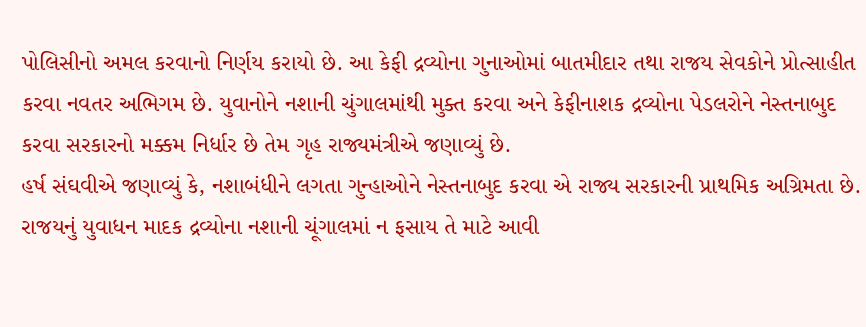પોલિસીનો અમલ કરવાનો નિર્ણય કરાયો છે. આ કેફી દ્રવ્યોના ગુનાઓમાં બાતમીદાર તથા રાજય સેવકોને પ્રોત્સાહીત કરવા નવતર અભિગમ છે. યુવાનોને નશાની ચુંગાલમાંથી મુક્ત કરવા અને કેફીનાશક દ્રવ્યોના પેડલરોને નેસ્તનાબુદ કરવા સરકારનો મક્કમ નિર્ધાર છે તેમ ગૃહ રાજ્યમંત્રીએ જણાવ્યું છે.
હર્ષ સંઘવીએ જણાવ્યું કે, નશાબંધીને લગતા ગુન્હાઓને નેસ્તનાબુદ કરવા એ રાજ્ય સરકારની પ્રાથમિક અગ્રિમતા છે. રાજયનું યુવાધન માદક દ્રવ્યોના નશાની ચૂંગાલમાં ન ફસાય તે માટે આવી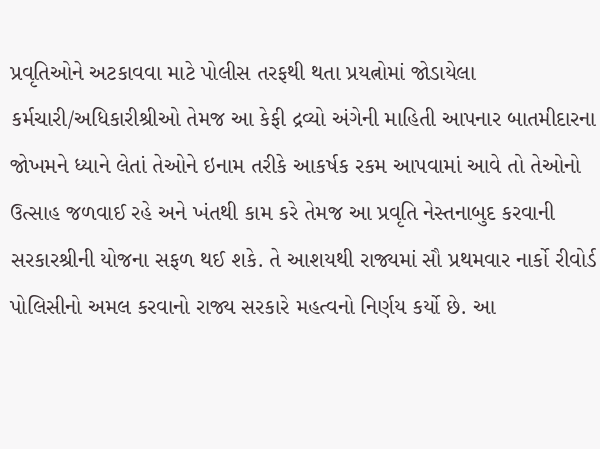પ્રવૃતિઓને અટકાવવા માટે પોલીસ તરફથી થતા પ્રયત્નોમાં જોડાયેલા કર્મચારી/અધિકારીશ્રીઓ તેમજ આ કેફી દ્રવ્યો અંગેની માહિતી આપનાર બાતમીદારના જોખમને ધ્યાને લેતાં તેઓને ઇનામ તરીકે આકર્ષક રકમ આપવામાં આવે તો તેઓનો ઉત્સાહ જળવાઈ રહે અને ખંતથી કામ કરે તેમજ આ પ્રવૃતિ નેસ્તનાબુદ કરવાની સરકારશ્રીની યોજના સફળ થઈ શકે. તે આશયથી રાજ્યમાં સૌ પ્રથમવાર નાર્કો રીવોર્ડ પોલિસીનો અમલ કરવાનો રાજ્ય સરકારે મહત્વનો નિર્ણય કર્યો છે. આ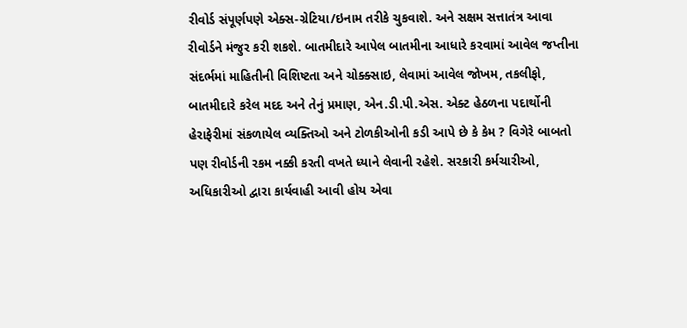રીવોર્ડ સંપૂર્ણપણે એક્સ-ગ્રેટિયા/ઇનામ તરીકે ચુકવાશે. અને સક્ષમ સત્તાતંત્ર આવા રીવોર્ડને મંજુર કરી શકશે. બાતમીદારે આપેલ બાતમીના આધારે કરવામાં આવેલ જપ્તીના સંદર્ભમાં માહિતીની વિશિષ્ટતા અને ચોક્ક્સાઇ, લેવામાં આવેલ જોખમ, તકલીફો, બાતમીદારે કરેલ મદદ અને તેનું પ્રમાણ, એન.ડી.પી.એસ. એક્ટ હેઠળના પદાર્થોની હેરાફેરીમાં સંકળાયેલ વ્યક્તિઓ અને ટોળકીઓની કડી આપે છે કે કેમ ? વિગેરે બાબતો પણ રીવોર્ડની રકમ નક્કી કરતી વખતે ધ્યાને લેવાની રહેશે. સરકારી કર્મચારીઓ, અધિકારીઓ દ્વારા કાર્યવાહી આવી હોય એવા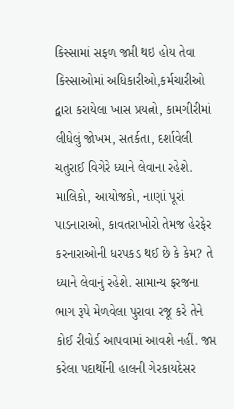કિસ્સામાં સફળ જપ્તી થઇ હોય તેવા કિસ્સાઓમાં અધિકારીઓ,કર્મચારીઓ દ્વારા કરાયેલા ખાસ પ્રયત્નો, કામગીરીમાં લીધેલું જોખમ, સતર્કતા, દર્શાવેલી ચતુરાઈ વિગેરે ધ્યાને લેવાના રહેશે. માલિકો, આયોજકો, નાણાં પૂરાં પાડનારાઓ, કાવતરાખોરો તેમજ હેરફેર કરનારાઓની ધરપકડ થઈ છે કે કેમ? તે ધ્યાને લેવાનું રહેશે. સામાન્ય ફરજના ભાગ રૂપે મેળવેલા પુરાવા રજૂ કરે તેને કોઈ રીવોર્ડ આપવામાં આવશે નહીં. જપ્ત કરેલા પદાર્થોની હાલની ગેરકાયદેસર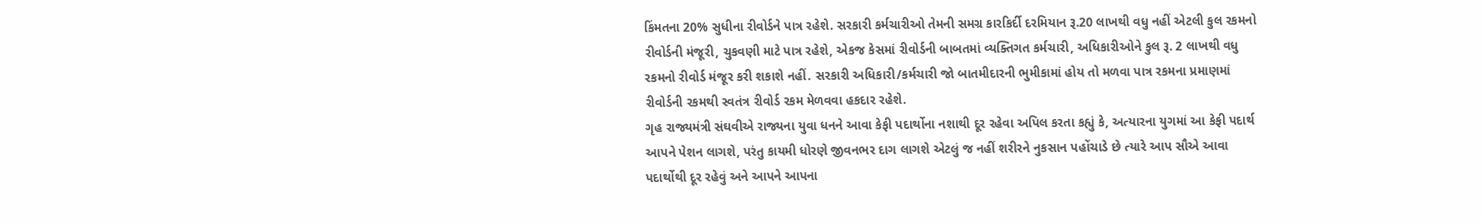કિંમતના 20% સુધીના રીવોર્ડને પાત્ર રહેશે. સરકારી કર્મચારીઓ તેમની સમગ્ર કારકિર્દી દરમિયાન રૂ.20 લાખથી વધુ નહીં એટલી કુલ રકમનો રીવોર્ડની મંજૂરી, ચુકવણી માટે પાત્ર રહેશે, એકજ કેસમાં રીવોર્ડની બાબતમાં વ્યક્તિગત કર્મચારી, અધિકારીઓને કુલ રૂ. 2 લાખથી વધુ રકમનો રીવોર્ડ મંજૂર કરી શકાશે નહીં. સરકારી અધિકારી/કર્મચારી જો બાતમીદારની ભુમીકામાં હોય તો મળવા પાત્ર રકમના પ્રમાણમાં રીવોર્ડની રકમથી સ્વતંત્ર રીવોર્ડ રકમ મેળવવા હકદાર રહેશે.
ગૃહ રાજ્યમંત્રી સંઘવીએ રાજ્યના યુવા ધનને આવા કેફી પદાર્થોના નશાથી દૂર રહેવા અપિલ કરતા કહ્યું કે, અત્યારના યુગમાં આ કેફી પદાર્થ આપને પેશન લાગશે, પરંતુ કાયમી ધોરણે જીવનભર દાગ લાગશે એટલું જ નહીં શરીરને નુકસાન પહોંચાડે છે ત્યારે આપ સૌએ આવા પદાર્થોથી દૂર રહેવું અને આપને આપના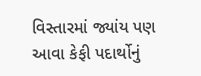વિસ્તારમાં જ્યાંય પણ આવા કેફી પદાર્થોનું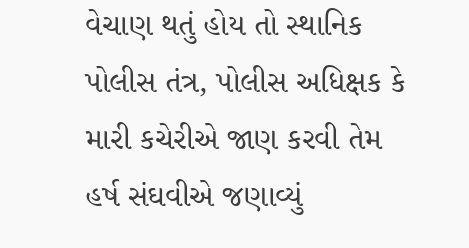વેચાણ થતું હોય તો સ્થાનિક પોલીસ તંત્ર, પોલીસ અધિક્ષક કે મારી કચેરીએ જાણ કરવી તેમ હર્ષ સંઘવીએ જણાવ્યું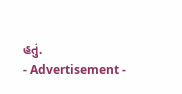હતું.
- Advertisement -